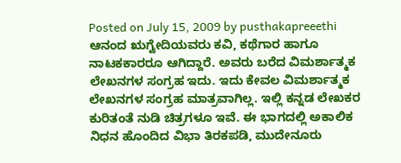Posted on July 15, 2009 by pusthakapreeethi
ಆನಂದ ಋಗ್ವೇದಿಯವರು ಕವಿ, ಕಥೆಗಾರ ಹಾಗೂ ನಾಟಕಕಾರರೂ ಆಗಿದ್ದಾರೆ. ಅವರು ಬರೆದ ವಿಮರ್ಶಾತ್ಮಕ ಲೇಖನಗಳ ಸಂಗ್ರಹ ಇದು. ಇದು ಕೇವಲ ವಿಮರ್ಶಾತ್ಮಕ ಲೇಖನಗಳ ಸಂಗ್ರಹ ಮಾತ್ರವಾಗಿಲ್ಲ. ಇಲ್ಲಿ ಕನ್ನಡ ಲೇಖಕರ ಕುರಿತಂತೆ ನುಡಿ ಚಿತ್ರಗಳೂ ಇವೆ. ಈ ಭಾಗದಲ್ಲಿ ಅಕಾಲಿಕ ನಿಧನ ಹೊಂದಿದ ವಿಭಾ ತಿರಕಪಡಿ, ಮುದೇನೂರು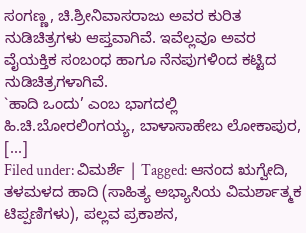ಸಂಗಣ್ಣ, ಚಿ.ಶ್ರೀನಿವಾಸರಾಜು ಅವರ ಕುರಿತ ನುಡಿಚಿತ್ರಗಳು ಆಪ್ತವಾಗಿವೆ. ಇವೆಲ್ಲವೂ ಅವರ ವೈಯಕ್ತಿಕ ಸಂಬಂಧ ಹಾಗೂ ನೆನಪುಗಳಿಂದ ಕಟ್ಟಿದ ನುಡಿಚಿತ್ರಗಳಾಗಿವೆ.
`ಹಾದಿ ಒಂದು’ ಎಂಬ ಭಾಗದಲ್ಲಿ ಹಿ.ಚಿ.ಬೋರಲಿಂಗಯ್ಯ, ಬಾಳಾಸಾಹೇಬ ಲೋಕಾಪುರ, [...]
Filed under: ವಿಮರ್ಶೆ | Tagged: ಆನಂದ ಋಗ್ವೇದಿ, ತಳಮಳದ ಹಾದಿ (ಸಾಹಿತ್ಯ ಅಭ್ಯಾಸಿಯ ವಿಮರ್ಶಾತ್ಮಕ ಟಿಪ್ಪಣಿಗಳು), ಪಲ್ಲವ ಪ್ರಕಾಶನ,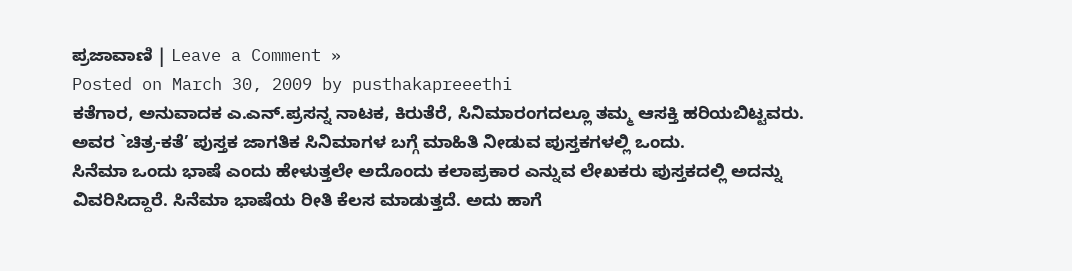ಪ್ರಜಾವಾಣಿ | Leave a Comment »
Posted on March 30, 2009 by pusthakapreeethi
ಕತೆಗಾರ, ಅನುವಾದಕ ಎ.ಎನ್.ಪ್ರಸನ್ನ ನಾಟಕ, ಕಿರುತೆರೆ, ಸಿನಿಮಾರಂಗದಲ್ಲೂ ತಮ್ಮ ಆಸಕ್ತಿ ಹರಿಯಬಿಟ್ಟವರು. ಅವರ `ಚಿತ್ರ-ಕತೆ’ ಪುಸ್ತಕ ಜಾಗತಿಕ ಸಿನಿಮಾಗಳ ಬಗ್ಗೆ ಮಾಹಿತಿ ನೀಡುವ ಪುಸ್ತಕಗಳಲ್ಲಿ ಒಂದು.
ಸಿನೆಮಾ ಒಂದು ಭಾಷೆ ಎಂದು ಹೇಳುತ್ತಲೇ ಅದೊಂದು ಕಲಾಪ್ರಕಾರ ಎನ್ನುವ ಲೇಖಕರು ಪುಸ್ತಕದಲ್ಲಿ ಅದನ್ನು ವಿವರಿಸಿದ್ದಾರೆ. ಸಿನೆಮಾ ಭಾಷೆಯ ರೀತಿ ಕೆಲಸ ಮಾಡುತ್ತದೆ. ಅದು ಹಾಗೆ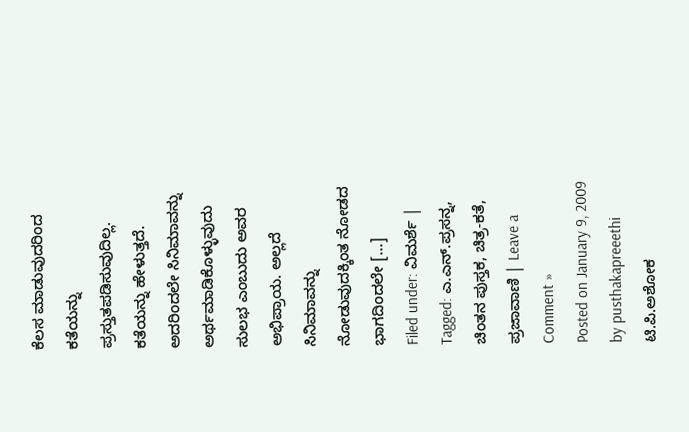ಕೆಲಸ ಮಾಡುವುದರಿಂದ ಕತೆಯನ್ನು ಪ್ರಸ್ತುತಪಡಿಸುವುದಿಲ್ಲ. ಕತೆಯನ್ನು ಹೇಳುತ್ತದೆ. ಅದರಿಂದಲೇ ಸಿನಿಮಾವನ್ನು ಅರ್ಥಮಾಡಿಕೊಳ್ಳುವುದು ಸುಲಭ ಎಂಬುದು ಅವರ ಅಭಿಪ್ರಾಯ. ಅಲ್ಲದೆ ಸಿನಿಮಾವನ್ನು ನೋಡುವುದಕ್ಕಿಂತ ನೋಡದ ಭಾಗದಿಂದಲೇ [...]
Filed under: ವಿಮರ್ಶೆ | Tagged: ಎ.ಎನ್.ಪ್ರಸನ್ನ, ಚಿಂತನ ಪುಸ್ತಕ, ಚಿತ್ರ-ಕತೆ, ಪ್ರಜಾವಾಣಿ | Leave a Comment »
Posted on January 9, 2009 by pusthakapreeethi
ಟಿ.ಪಿ.ಅಶೋಕ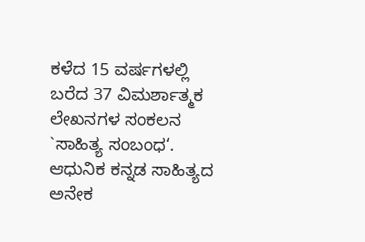ಕಳೆದ 15 ವರ್ಷಗಳಲ್ಲಿ ಬರೆದ 37 ವಿಮರ್ಶಾತ್ಮಕ ಲೇಖನಗಳ ಸಂಕಲನ `ಸಾಹಿತ್ಯ ಸಂಬಂಧ‘. ಆಧುನಿಕ ಕನ್ನಡ ಸಾಹಿತ್ಯದ ಅನೇಕ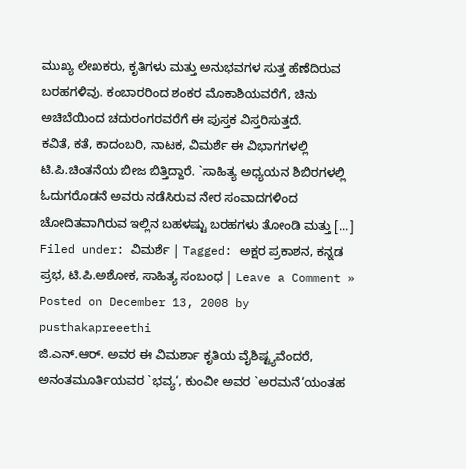ಮುಖ್ಯ ಲೇಖಕರು, ಕೃತಿಗಳು ಮತ್ತು ಅನುಭವಗಳ ಸುತ್ತ ಹೆಣೆದಿರುವ ಬರಹಗಳಿವು. ಕಂಬಾರರಿಂದ ಶಂಕರ ಮೊಕಾಶಿಯವರೆಗೆ, ಚಿನು ಅಚಿಬೆಯಿಂದ ಚದುರಂಗರವರೆಗೆ ಈ ಪುಸ್ತಕ ವಿಸ್ತರಿಸುತ್ತದೆ.
ಕವಿತೆ, ಕತೆ, ಕಾದಂಬರಿ, ನಾಟಕ, ವಿಮರ್ಶೆ ಈ ವಿಭಾಗಗಳಲ್ಲಿ ಟಿ.ಪಿ.ಚಿಂತನೆಯ ಬೀಜ ಬಿತ್ತಿದ್ದಾರೆ. `ಸಾಹಿತ್ಯ ಅಧ್ಯಯನ ಶಿಬಿರಗಳಲ್ಲಿ ಓದುಗರೊಡನೆ ಅವರು ನಡೆಸಿರುವ ನೇರ ಸಂವಾದಗಳಿಂದ ಚೋದಿತವಾಗಿರುವ ಇಲ್ಲಿನ ಬಹಳಷ್ಟು ಬರಹಗಳು ತೋಂಡಿ ಮತ್ತು [...]
Filed under: ವಿಮರ್ಶೆ | Tagged: ಅಕ್ಷರ ಪ್ರಕಾಶನ, ಕನ್ನಡ ಪ್ರಭ, ಟಿ.ಪಿ.ಅಶೋಕ, ಸಾಹಿತ್ಯ ಸಂಬಂಧ | Leave a Comment »
Posted on December 13, 2008 by pusthakapreeethi
ಜಿ.ಎನ್.ಆರ್. ಅವರ ಈ ವಿಮರ್ಶಾ ಕೃತಿಯ ವೈಶಿಷ್ಟ್ಯವೆಂದರೆ, ಅನಂತಮೂರ್ತಿಯವರ `ಭವ್ಯ‘, ಕುಂವೀ ಅವರ `ಅರಮನೆ‘ಯಂತಹ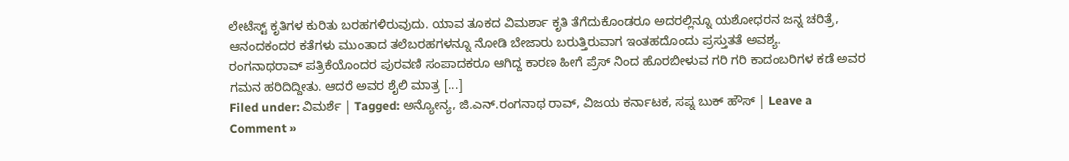ಲೇಟೆಸ್ಟ್ ಕೃತಿಗಳ ಕುರಿತು ಬರಹಗಳಿರುವುದು. ಯಾವ ತೂಕದ ವಿಮರ್ಶಾ ಕೃತಿ ತೆಗೆದುಕೊಂಡರೂ ಅದರಲ್ಲಿನ್ನೂ ಯಶೋಧರನ ಜನ್ನ ಚರಿತ್ರೆ, ಆನಂದಕಂದರ ಕತೆಗಳು ಮುಂತಾದ ತಲೆಬರಹಗಳನ್ನೂ ನೋಡಿ ಬೇಜಾರು ಬರುತ್ತಿರುವಾಗ ಇಂತಹದೊಂದು ಪ್ರಸ್ತುತತೆ ಅವಶ್ಯ.
ರಂಗನಾಥರಾವ್ ಪತ್ರಿಕೆಯೊಂದರ ಪುರವಣಿ ಸಂಪಾದಕರೂ ಆಗಿದ್ದ ಕಾರಣ ಹೀಗೆ ಪ್ರೆಸ್ ನಿಂದ ಹೊರಬೀಳುವ ಗರಿ ಗರಿ ಕಾದಂಬರಿಗಳ ಕಡೆ ಅವರ ಗಮನ ಹರಿದಿದ್ದೀತು. ಆದರೆ ಅವರ ಶೈಲಿ ಮಾತ್ರ [...]
Filed under: ವಿಮರ್ಶೆ | Tagged: ಅನ್ಯೋನ್ಯ, ಜಿ.ಎನ್.ರಂಗನಾಥ ರಾವ್, ವಿಜಯ ಕರ್ನಾಟಕ, ಸಪ್ನ ಬುಕ್ ಹೌಸ್ | Leave a Comment »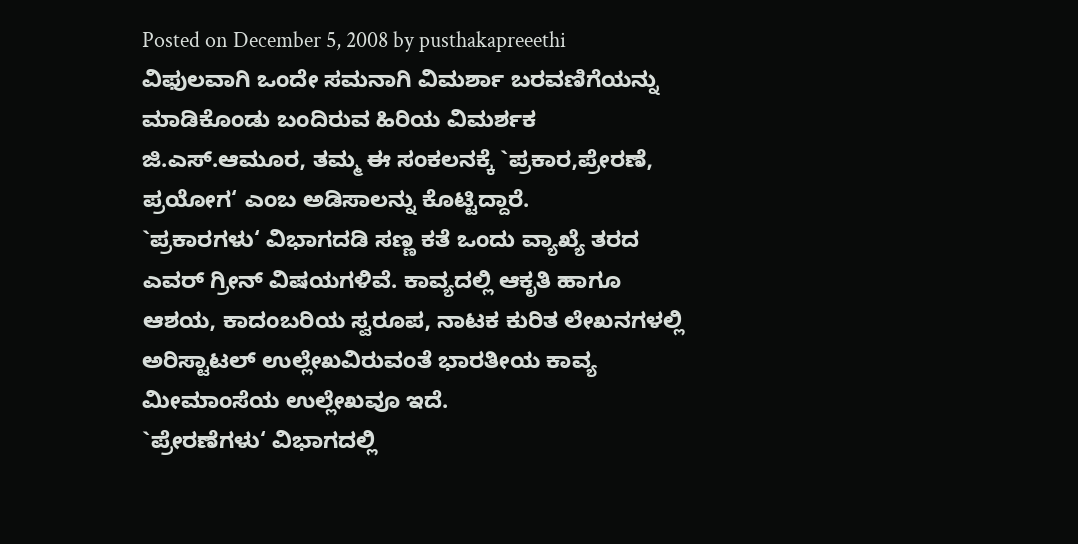Posted on December 5, 2008 by pusthakapreeethi
ವಿಫುಲವಾಗಿ ಒಂದೇ ಸಮನಾಗಿ ವಿಮರ್ಶಾ ಬರವಣಿಗೆಯನ್ನು ಮಾಡಿಕೊಂಡು ಬಂದಿರುವ ಹಿರಿಯ ವಿಮರ್ಶಕ ಜಿ.ಎಸ್.ಆಮೂರ, ತಮ್ಮ ಈ ಸಂಕಲನಕ್ಕೆ `ಪ್ರಕಾರ,ಪ್ರೇರಣೆ, ಪ್ರಯೋಗ‘ ಎಂಬ ಅಡಿಸಾಲನ್ನು ಕೊಟ್ಟಿದ್ದಾರೆ.
`ಪ್ರಕಾರಗಳು‘ ವಿಭಾಗದಡಿ ಸಣ್ಣ ಕತೆ ಒಂದು ವ್ಯಾಖ್ಯೆ ತರದ ಎವರ್ ಗ್ರೀನ್ ವಿಷಯಗಳಿವೆ. ಕಾವ್ಯದಲ್ಲಿ ಆಕೃತಿ ಹಾಗೂ ಆಶಯ, ಕಾದಂಬರಿಯ ಸ್ವರೂಪ, ನಾಟಕ ಕುರಿತ ಲೇಖನಗಳಲ್ಲಿ ಅರಿಸ್ಟಾಟಲ್ ಉಲ್ಲೇಖವಿರುವಂತೆ ಭಾರತೀಯ ಕಾವ್ಯ ಮೀಮಾಂಸೆಯ ಉಲ್ಲೇಖವೂ ಇದೆ.
`ಪ್ರೇರಣೆಗಳು‘ ವಿಭಾಗದಲ್ಲಿ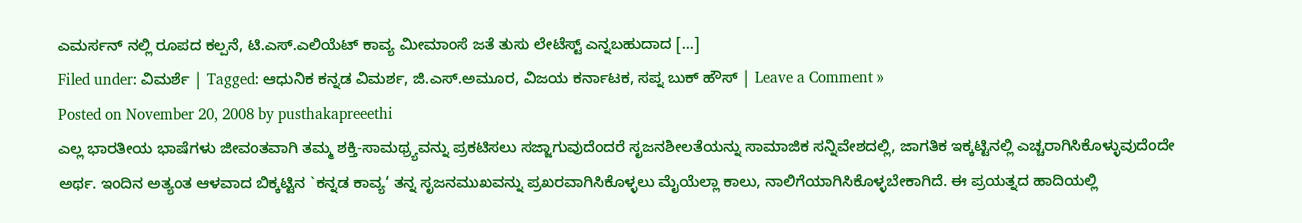ಎಮರ್ಸನ್ ನಲ್ಲಿ ರೂಪದ ಕಲ್ಪನೆ, ಟಿ.ಎಸ್.ಎಲಿಯೆಟ್ ಕಾವ್ಯ ಮೀಮಾಂಸೆ ಜತೆ ತುಸು ಲೇಟೆಸ್ಟ್ ಎನ್ನಬಹುದಾದ [...]
Filed under: ವಿಮರ್ಶೆ | Tagged: ಆಧುನಿಕ ಕನ್ನಡ ವಿಮರ್ಶ, ಜಿ.ಎಸ್.ಅಮೂರ, ವಿಜಯ ಕರ್ನಾಟಕ, ಸಪ್ನ ಬುಕ್ ಹೌಸ್ | Leave a Comment »
Posted on November 20, 2008 by pusthakapreeethi
ಎಲ್ಲ ಭಾರತೀಯ ಭಾಷೆಗಳು ಜೀವಂತವಾಗಿ ತಮ್ಮ ಶಕ್ತಿ-ಸಾಮಥ್ರ್ಯವನ್ನು ಪ್ರಕಟಿಸಲು ಸಜ್ಜಾಗುವುದೆಂದರೆ ಸೃಜನಶೀಲತೆಯನ್ನು ಸಾಮಾಜಿಕ ಸನ್ನಿವೇಶದಲ್ಲಿ, ಜಾಗತಿಕ ಇಕ್ಕಟ್ಟಿನಲ್ಲಿ ಎಚ್ಚರಾಗಿಸಿಕೊಳ್ಳುವುದೆಂದೇ ಅರ್ಥ. ಇಂದಿನ ಅತ್ಯಂತ ಆಳವಾದ ಬಿಕ್ಕಟ್ಟಿನ `ಕನ್ನಡ ಕಾವ್ಯ‘ ತನ್ನ ಸೃಜನಮುಖವನ್ನು ಪ್ರಖರವಾಗಿಸಿಕೊಳ್ಳಲು ಮೈಯೆಲ್ಲಾ ಕಾಲು, ನಾಲಿಗೆಯಾಗಿಸಿಕೊಳ್ಳಬೇಕಾಗಿದೆ. ಈ ಪ್ರಯತ್ನದ ಹಾದಿಯಲ್ಲಿ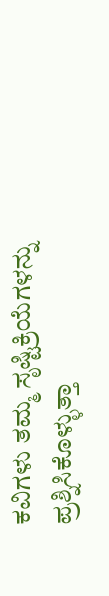ಕವಿಗಳು ತಮ್ಮ ಸೃಷ್ಟಿಕ್ರಿಯೆಗಳನ್ನು ಪ್ರಶ್ನಿಸಿಕೊಳ್ಳುತ್ತಾ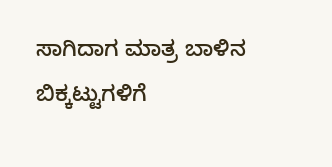ಸಾಗಿದಾಗ ಮಾತ್ರ ಬಾಳಿನ ಬಿಕ್ಕಟ್ಟುಗಳಿಗೆ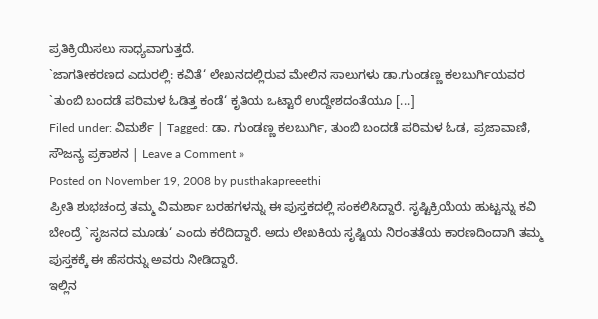ಪ್ರತಿಕ್ರಿಯಿಸಲು ಸಾಧ್ಯವಾಗುತ್ತದೆ.
`ಜಾಗತೀಕರಣದ ಎದುರಲ್ಲಿ: ಕವಿತೆ‘ ಲೇಖನದಲ್ಲಿರುವ ಮೇಲಿನ ಸಾಲುಗಳು ಡಾ.ಗುಂಡಣ್ಣ ಕಲಬುರ್ಗಿಯವರ `ತುಂಬಿ ಬಂದಡೆ ಪರಿಮಳ ಓಡಿತ್ತ ಕಂಡೆ‘ ಕೃತಿಯ ಒಟ್ಟಾರೆ ಉದ್ದೇಶದಂತೆಯೂ [...]
Filed under: ವಿಮರ್ಶೆ | Tagged: ಡಾ. ಗುಂಡಣ್ಣ ಕಲಬುರ್ಗಿ, ತುಂಬಿ ಬಂದಡೆ ಪರಿಮಳ ಓಡ, ಪ್ರಜಾವಾಣಿ, ಸೌಜನ್ಯ ಪ್ರಕಾಶನ | Leave a Comment »
Posted on November 19, 2008 by pusthakapreeethi
ಪ್ರೀತಿ ಶುಭಚಂದ್ರ ತಮ್ಮ ವಿಮರ್ಶಾ ಬರಹಗಳನ್ನು ಈ ಪುಸ್ತಕದಲ್ಲಿ ಸಂಕಲಿಸಿದ್ದಾರೆ. ಸೃಷ್ಟಿಕ್ರಿಯೆಯ ಹುಟ್ಟನ್ನು ಕವಿ ಬೇಂದ್ರೆ `ಸೃಜನದ ಮೂಡು‘ ಎಂದು ಕರೆದಿದ್ದಾರೆ. ಅದು ಲೇಖಕಿಯ ಸೃಷ್ಟಿಯ ನಿರಂತತೆಯ ಕಾರಣದಿಂದಾಗಿ ತಮ್ಮ ಪುಸ್ತಕಕ್ಕೆ ಈ ಹೆಸರನ್ನು ಅವರು ನೀಡಿದ್ದಾರೆ.
ಇಲ್ಲಿನ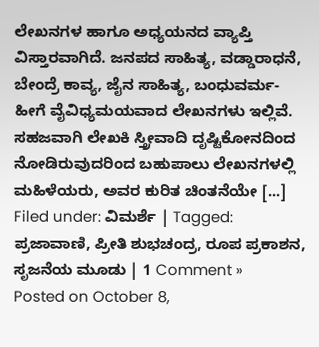ಲೇಖನಗಳ ಹಾಗೂ ಅಧ್ಯಯನದ ವ್ಯಾಪ್ತಿ ವಿಸ್ತಾರವಾಗಿದೆ. ಜನಪದ ಸಾಹಿತ್ಯ, ವಡ್ಡಾರಾಧನೆ, ಬೇಂದ್ರೆ ಕಾವ್ಯ, ಜೈನ ಸಾಹಿತ್ಯ, ಬಂಧುವರ್ಮ- ಹೀಗೆ ವೈವಿಧ್ಯಮಯವಾದ ಲೇಖನಗಳು ಇಲ್ಲಿವೆ. ಸಹಜವಾಗಿ ಲೇಖಕಿ ಸ್ತ್ರೀವಾದಿ ದೃಷ್ಟಿಕೋನದಿಂದ ನೋಡಿರುವುದರಿಂದ ಬಹುಪಾಲು ಲೇಖನಗಳಲ್ಲಿ ಮಹಿಳೆಯರು, ಅವರ ಕುರಿತ ಚಿಂತನೆಯೇ [...]
Filed under: ವಿಮರ್ಶೆ | Tagged: ಪ್ರಜಾವಾಣಿ, ಪ್ರೀತಿ ಶುಭಚಂದ್ರ, ರೂಪ ಪ್ರಕಾಶನ, ಸೃಜನೆಯ ಮೂಡು | 1 Comment »
Posted on October 8,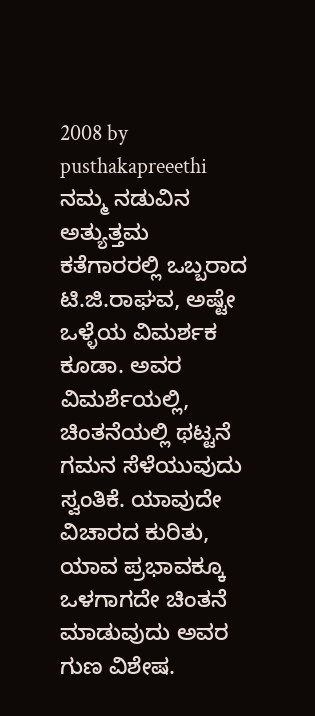2008 by pusthakapreeethi
ನಮ್ಮ ನಡುವಿನ ಅತ್ಯುತ್ತಮ ಕತೆಗಾರರಲ್ಲಿ ಒಬ್ಬರಾದ ಟಿ.ಜಿ.ರಾಘವ, ಅಷ್ಟೇ ಒಳ್ಳೆಯ ವಿಮರ್ಶಕ ಕೂಡಾ. ಅವರ ವಿಮರ್ಶೆಯಲ್ಲಿ, ಚಿಂತನೆಯಲ್ಲಿ ಥಟ್ಟನೆ ಗಮನ ಸೆಳೆಯುವುದು ಸ್ವಂತಿಕೆ. ಯಾವುದೇ ವಿಚಾರದ ಕುರಿತು, ಯಾವ ಪ್ರಭಾವಕ್ಕೂ ಒಳಗಾಗದೇ ಚಿಂತನೆ ಮಾಡುವುದು ಅವರ ಗುಣ ವಿಶೇಷ.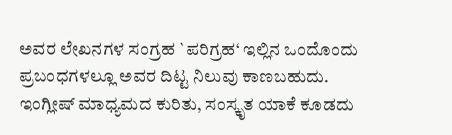ಅವರ ಲೇಖನಗಳ ಸಂಗ್ರಹ `ಪರಿಗ್ರಹ‘ ಇಲ್ಲಿನ ಒಂದೊಂದು ಪ್ರಬಂಧಗಳಲ್ಲೂ ಅವರ ದಿಟ್ಟ ನಿಲುವು ಕಾಣಬಹುದು. ಇಂಗ್ಲೀಷ್ ಮಾಧ್ಯಮದ ಕುರಿತು, ಸಂಸ್ಕೃತ ಯಾಕೆ ಕೂಡದು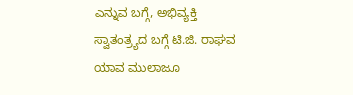ಎನ್ನುವ ಬಗ್ಗೆ, ಅಭಿವ್ಯಕ್ತಿ ಸ್ವಾತಂತ್ರ್ಯದ ಬಗ್ಗೆ ಟಿ.ಜಿ. ರಾಘವ ಯಾವ ಮುಲಾಜೂ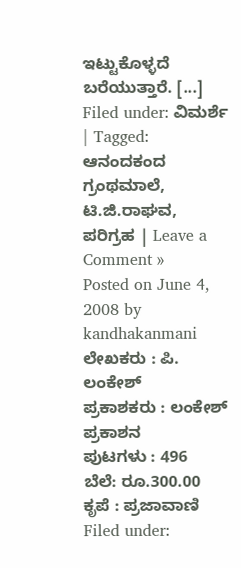ಇಟ್ಟುಕೊಳ್ಳದೆ ಬರೆಯುತ್ತಾರೆ. [...]
Filed under: ವಿಮರ್ಶೆ | Tagged: ಆನಂದಕಂದ ಗ್ರಂಥಮಾಲೆ, ಟಿ.ಜಿ.ರಾಘವ, ಪರಿಗ್ರಹ | Leave a Comment »
Posted on June 4, 2008 by kandhakanmani
ಲೇಖಕರು : ಪಿ. ಲಂಕೇಶ್
ಪ್ರಕಾಶಕರು : ಲಂಕೇಶ್ ಪ್ರಕಾಶನ
ಪುಟಗಳು : 496
ಬೆಲೆ: ರೂ.300.00
ಕೃಪೆ : ಪ್ರಜಾವಾಣಿ
Filed under: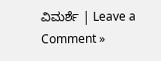ವಿಮರ್ಶೆ | Leave a Comment »